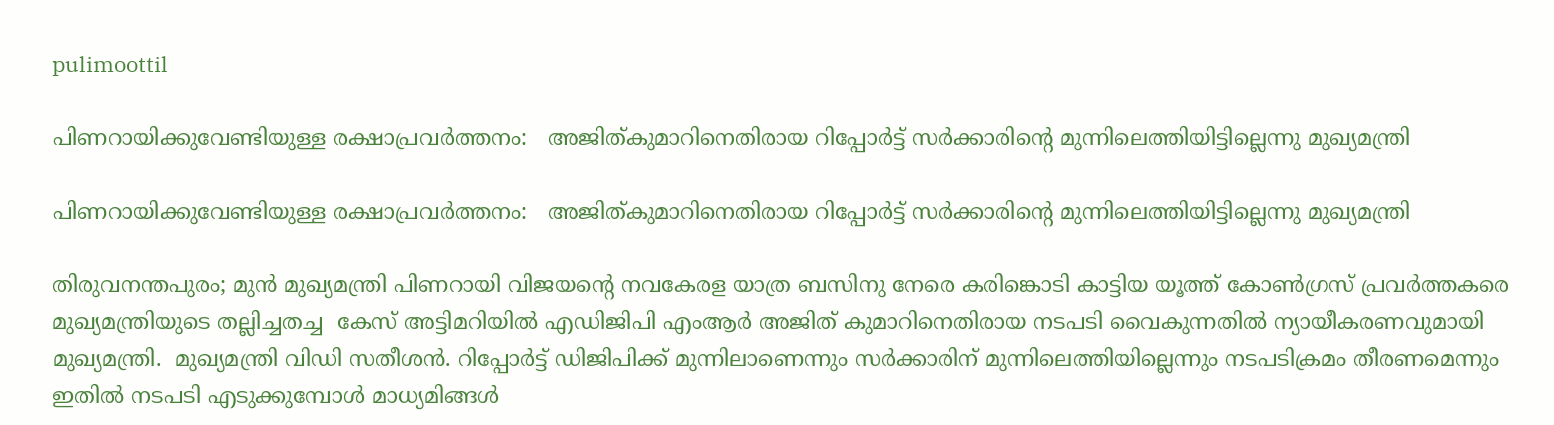pulimoottil

പിണറായിക്കുവേണ്ടിയുള്ള രക്ഷാപ്രവര്‍ത്തനം:   അജിത്കുമാറിനെതിരായ റിപ്പോര്‍ട്ട് സര്‍ക്കാരിന്റെ മുന്നിലെത്തിയിട്ടില്ലെന്നു മുഖ്യമന്ത്രി

പിണറായിക്കുവേണ്ടിയുള്ള രക്ഷാപ്രവര്‍ത്തനം:   അജിത്കുമാറിനെതിരായ റിപ്പോര്‍ട്ട് സര്‍ക്കാരിന്റെ മുന്നിലെത്തിയിട്ടില്ലെന്നു മുഖ്യമന്ത്രി

തിരുവനന്തപുരം; മുന്‍ മുഖ്യമന്ത്രി പിണറായി വിജയന്റെ നവകേരള യാത്ര ബസിനു നേരെ കരിങ്കൊടി കാട്ടിയ യൂത്ത് കോണ്‍ഗ്രസ് പ്രവര്‍ത്തകരെ മുഖ്യമന്ത്രിയുടെ തല്ലിച്ചതച്ച  കേസ് അട്ടിമറിയില്‍ എഡിജിപി എംആര്‍ അജിത് കുമാറിനെതിരായ നടപടി വൈകുന്നതില്‍ ന്യായീകരണവുമായി മുഖ്യമന്ത്രി.  മുഖ്യമന്ത്രി വിഡി സതീശന്‍. റിപ്പോര്‍ട്ട് ഡിജിപിക്ക് മുന്നിലാണെന്നും സര്‍ക്കാരിന് മുന്നിലെത്തിയില്ലെന്നും നടപടിക്രമം തീരണമെന്നും ഇതില്‍ നടപടി എടുക്കുമ്പോള്‍ മാധ്യമിങ്ങള്‍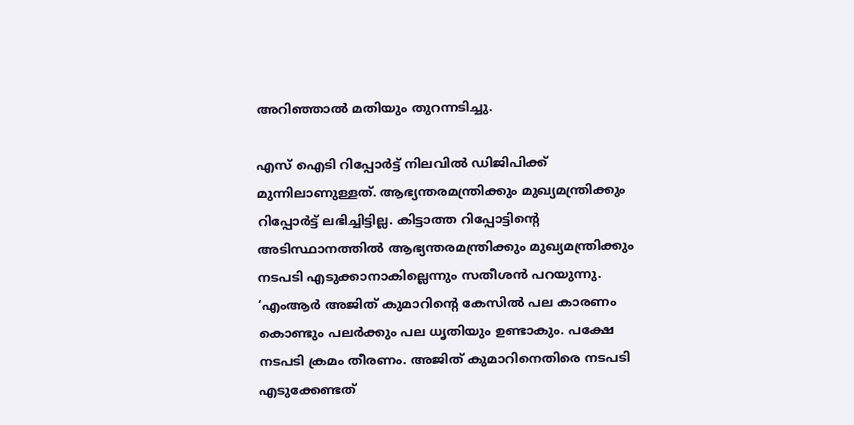അറിഞ്ഞാല്‍ മതിയും തുറന്നടിച്ചു.

എസ് ഐടി റിപ്പോര്‍ട്ട് നിലവില്‍ ഡിജിപിക്ക് മുന്നിലാണുള്ളത്. ആഭ്യന്തരമന്ത്രിക്കും മുഖ്യമന്ത്രിക്കും റിപ്പോര്‍ട്ട് ലഭിച്ചിട്ടില്ല. കിട്ടാത്ത റിപ്പോട്ടിന്റെ അടിസ്ഥാനത്തില്‍ ആഭ്യന്തരമന്ത്രിക്കും മുഖ്യമന്ത്രിക്കും നടപടി എടുക്കാനാകില്ലെന്നും സതീശന്‍ പറയുന്നു. ‘എംആര്‍ അജിത് കുമാറിന്റെ കേസില്‍ പല കാരണം കൊണ്ടും പലര്‍ക്കും പല ധൃതിയും ഉണ്ടാകും. പക്ഷേ നടപടി ക്രമം തീരണം. അജിത് കുമാറിനെതിരെ നടപടി എടുക്കേണ്ടത്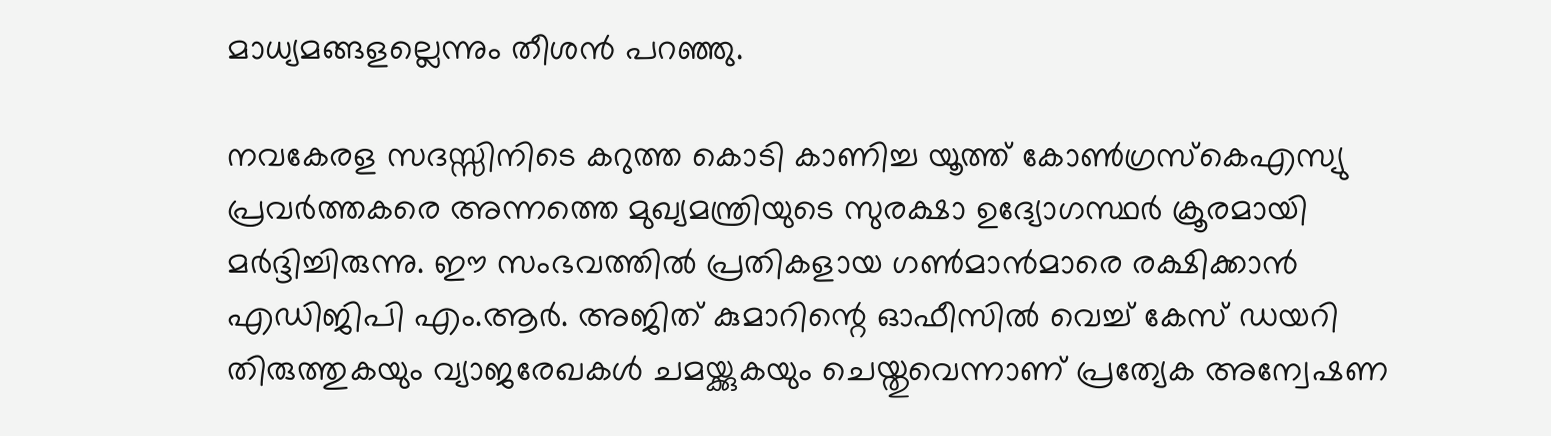മാധ്യമങ്ങളല്ലെന്നും തീശന്‍ പറഞ്ഞു.

നവകേരള സദസ്സിനിടെ കറുത്ത കൊടി കാണിച്ച യൂത്ത് കോണ്‍ഗ്രസ്‌കെഎസ്യു പ്രവര്‍ത്തകരെ അന്നത്തെ മുഖ്യമന്ത്രിയുടെ സുരക്ഷാ ഉദ്യോഗസ്ഥര്‍ ക്രൂരമായി മര്‍ദ്ദിച്ചിരുന്നു. ഈ സംഭവത്തില്‍ പ്രതികളായ ഗണ്‍മാന്‍മാരെ രക്ഷിക്കാന്‍ എഡിജിപി എം.ആര്‍. അജിത് കുമാറിന്റെ ഓഫീസില്‍ വെച്ച് കേസ് ഡയറി തിരുത്തുകയും വ്യാജരേഖകള്‍ ചമയ്ക്കുകയും ചെയ്തുവെന്നാണ് പ്രത്യേക അന്വേഷണ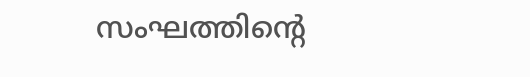സംഘത്തിന്റെ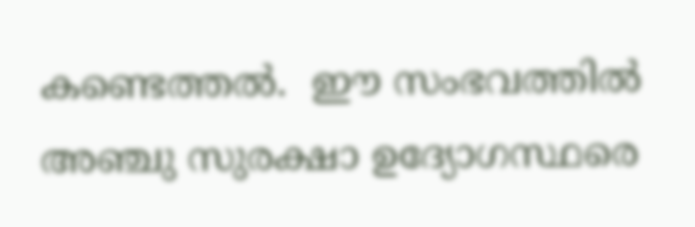കണ്ടെത്തല്‍.  ഈ സംഭവത്തില്‍  അഞ്ചു സുരക്ഷാ ഉദ്യോഗസ്ഥരെ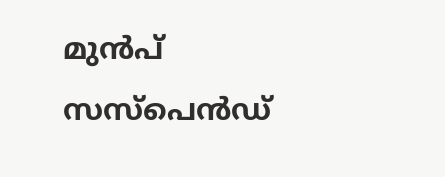മുന്‍പ് സസ്‌പെന്‍ഡ്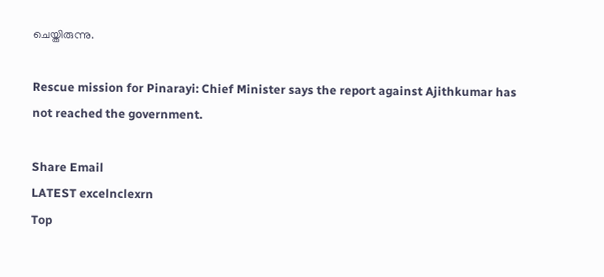ചെയ്തിരുന്നു.

Rescue mission for Pinarayi: Chief Minister says the report against Ajithkumar has not reached the government.

Share Email
LATEST excelnclexrn
Top